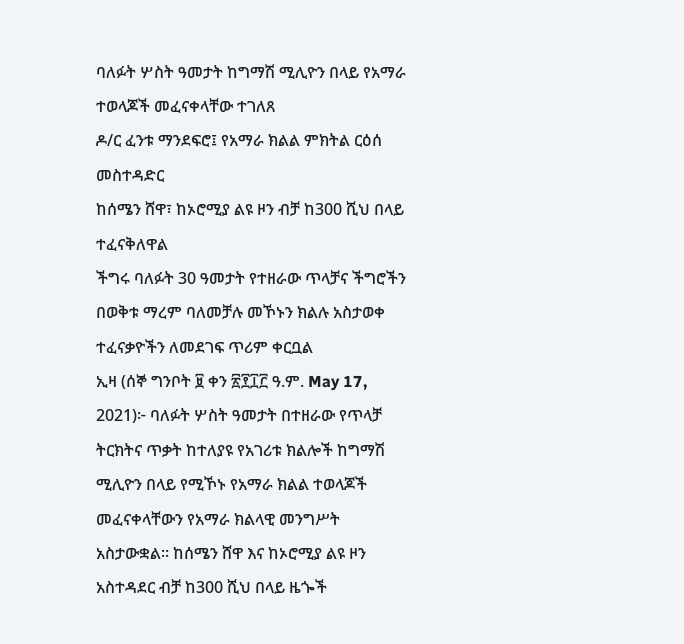ባለፉት ሦስት ዓመታት ከግማሽ ሚሊዮን በላይ የአማራ ተወላጆች መፈናቀላቸው ተገለጸ
ዶ/ር ፈንቱ ማንደፍሮ፤ የአማራ ክልል ምክትል ርዕሰ መስተዳድር
ከሰሜን ሸዋ፣ ከኦሮሚያ ልዩ ዞን ብቻ ከ300 ሺህ በላይ ተፈናቅለዋል
ችግሩ ባለፉት 30 ዓመታት የተዘራው ጥላቻና ችግሮችን በወቅቱ ማረም ባለመቻሉ መኾኑን ክልሉ አስታወቀ
ተፈናቃዮችን ለመደገፍ ጥሪም ቀርቧል
ኢዛ (ሰኞ ግንቦት ፱ ቀን ፳፻፲፫ ዓ.ም. May 17, 2021)፦ ባለፉት ሦስት ዓመታት በተዘራው የጥላቻ ትርክትና ጥቃት ከተለያዩ የአገሪቱ ክልሎች ከግማሽ ሚሊዮን በላይ የሚኾኑ የአማራ ክልል ተወላጆች መፈናቀላቸውን የአማራ ክልላዊ መንግሥት አስታውቋል። ከሰሜን ሸዋ እና ከኦሮሚያ ልዩ ዞን አስተዳደር ብቻ ከ300 ሺህ በላይ ዜጐች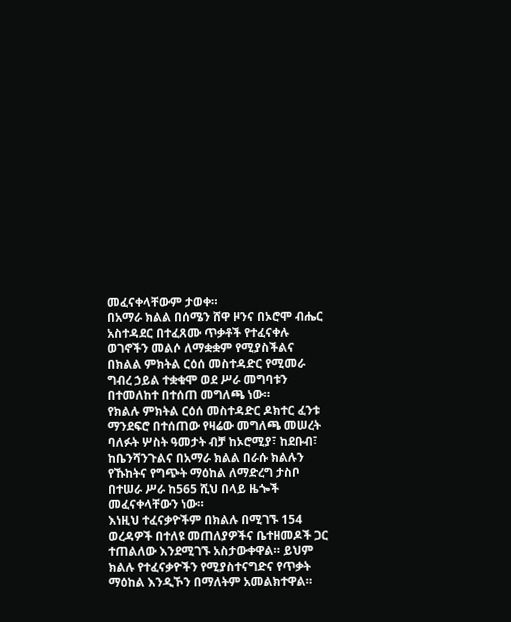መፈናቀላቸውም ታወቀ።
በአማራ ክልል በሰሜን ሸዋ ዞንና በኦሮሞ ብሔር አስተዳደር በተፈጸሙ ጥቃቶች የተፈናቀሉ ወገኖችን መልሶ ለማቋቋም የሚያስችልና በክልል ምክትል ርዕሰ መስተዳድር የሚመራ ግብረ ኃይል ተቋቁሞ ወደ ሥራ መግባቱን በተመለከተ በተሰጠ መግለጫ ነው።
የክልሉ ምክትል ርዕሰ መስተዳድር ዶክተር ፈንቱ ማንደፍሮ በተሰጠው የዛሬው መግለጫ መሠረት ባለፉት ሦስት ዓመታት ብቻ ከኦሮሚያ፣ ከደቡብ፣ ከቤንሻንጉልና በአማራ ክልል በራሱ ክልሉን የኹከትና የግጭት ማዕከል ለማድረግ ታስቦ በተሠራ ሥራ ከ565 ሺህ በላይ ዜጐች መፈናቀላቸውን ነው።
እነዚህ ተፈናቃዮችም በክልሉ በሚገኙ 154 ወረዳዎች በተለዩ መጠለያዎችና ቤተዘመዶች ጋር ተጠልለው እንደሚገኙ አስታውቀዋል። ይህም ክልሉ የተፈናቃዮችን የሚያስተናግድና የጥቃት ማዕከል እንዲኾን በማለትም አመልክተዋል።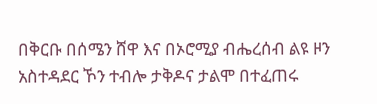በቅርቡ በሰሜን ሸዋ እና በኦሮሚያ ብሔረሰብ ልዩ ዞን አስተዳደር ኾን ተብሎ ታቅዶና ታልሞ በተፈጠሩ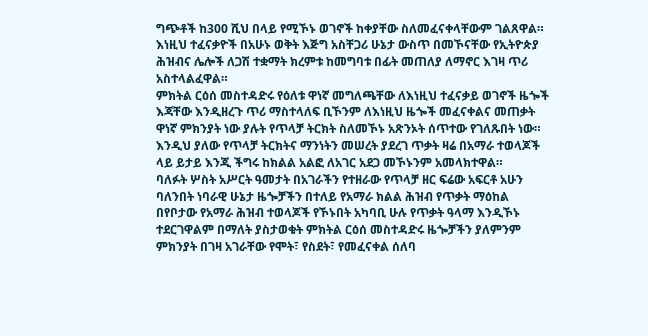ግጭቶች ከ300 ሺህ በላይ የሚኾኑ ወገኖች ከቀያቸው ስለመፈናቀላቸውም ገልጸዋል።
እነዚህ ተፈናቃዮች በአሁኑ ወቅት እጅግ አስቸጋሪ ሁኔታ ውስጥ በመኾናቸው የኢትዮጵያ ሕዝብና ሌሎች ለጋሽ ተቋማት ክረምቱ ከመግባቱ በፊት መጠለያ ለማኖር እገዛ ጥሪ አስተላልፈዋል።
ምክትል ርዕሰ መስተዳድሩ የዕለቱ ዋነኛ መግለጫቸው ለእነዚህ ተፈናቃይ ወገኖች ዜጐች እጃቸው እንዲዘረጉ ጥሪ ማስተላለፍ ቢኾንም ለእነዚህ ዜጐች መፈናቀልና መጠቃት ዋነኛ ምክንያት ነው ያሉት የጥላቻ ትርክት ስለመኾኑ አጽንኦት ሰጥተው የገለጹበት ነው።
እንዲህ ያለው የጥላቻ ትርክትና ማንነትን መሠረት ያደረገ ጥቃት ዛሬ በአማራ ተወላጆች ላይ ይታይ እንጂ ችግሩ ከክልል አልፎ ለአገር አደጋ መኾኑንም አመላክተዋል።
ባለፉት ሦስት አሥርት ዓመታት በአገራችን የተዘራው የጥላቻ ዘር ፍሬው አፍርቶ አሁን ባለንበት ነባራዊ ሁኔታ ዜጐቻችን በተለይ የአማራ ክልል ሕዝብ የጥቃት ማዕከል በየቦታው የአማራ ሕዝብ ተወላጆች የኾኑበት አካባቢ ሁሉ የጥቃት ዓላማ እንዲኾኑ ተደርገዋልም በማለት ያስታወቁት ምክትል ርዕሰ መስተዳድሩ ዜጐቻችን ያለምንም ምክንያት በገዛ አገራቸው የሞት፣ የስደት፣ የመፈናቀል ሰለባ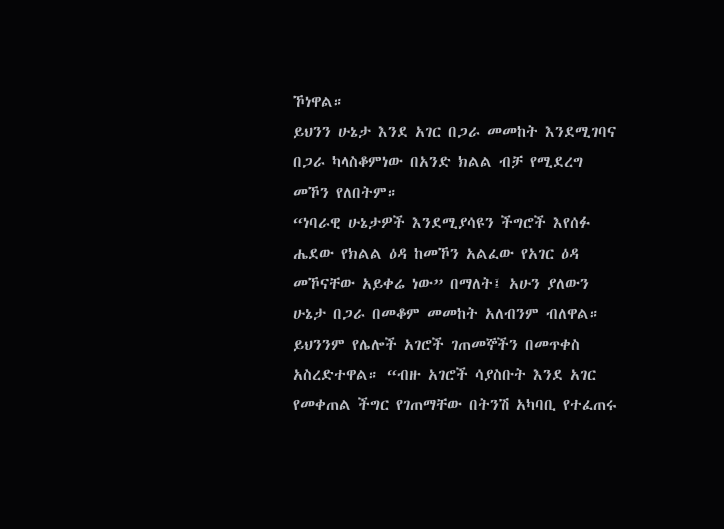ኾነዋል።
ይህንን ሁኔታ እንደ አገር በጋራ መመከት እንደሚገባና በጋራ ካላስቆምነው በአንድ ክልል ብቻ የሚደረግ መኾን የለበትም።
“ነባራዊ ሁኔታዎች እንደሚያሳዩን ችግሮች እየሰፉ ሔደው የክልል ዕዳ ከመኾን አልፈው የአገር ዕዳ መኾናቸው አይቀሬ ነው” በማለት፤ አሁን ያለውን ሁኔታ በጋራ በመቆም መመከት አለብንም ብለዋል። ይህንንም የሌሎች አገሮች ገጠመኞችን በመጥቀስ አስረድተዋል። “ብዙ አገሮች ሳያስቡት እንደ አገር የመቀጠል ችግር የገጠማቸው በትንሽ አካባቢ የተፈጠሩ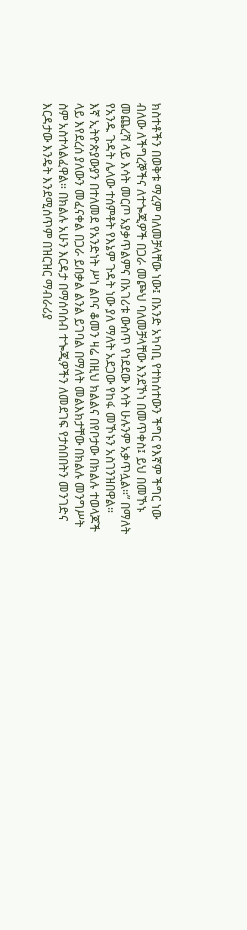ክስተቶችን በወቅቱ ማረም ባለመቻላቸው ነው፤ በአንድ አካባቢ የተከሰተውን ችግር የእኛም ችግር ነው ብለው ለችግረኞችና ለተጐጂዎች በጋራ መጮህ ባለመቻላቸው እንደኾነ በመጥቀስ፤ ይህ በመኾኑ መጨረሻ ላይ እሳት መርጦ አያቃጥልምና በአገሪቱ ውስጥ የነደደው እሳት ሁሉንም አቃጥሏል።” በማለት የአንዱ ጉዳት ሌላው ተሰምቶት የእኔም ጉዳት ነው ያለ ማለት አደጋው የከፋ መኾኑን አስገንዝበዋል።
እኛ ኢትዮጵያውያን በተለመደ የአንድነት ሥነ ልቦና ቆመን ዛሬ በዚህ ክልልና በየቦታው በክልሉ ተወላጆች ላይ እየደረሰ ያለውን መፈናቀል በጋራ ይበቃል ልንል ይገባል በማለት መልእክታቸው በክልሉ መንግሥት ስም አስተላልፈዋል። በክልሉ አሁን እርዳታ በማሰባሰብ ተጐጂዎችን ለመደገፍ የታሰበበትን መንገድና እርዳታው እንዴት እንደሚሰጥም በዝርዝር ማብራሪያ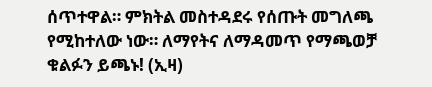ሰጥተዋል። ምክትል መስተዳደሩ የሰጡት መግለጫ የሚከተለው ነው። ለማየትና ለማዳመጥ የማጫወቻ ቁልፉን ይጫኑ! (ኢዛ)